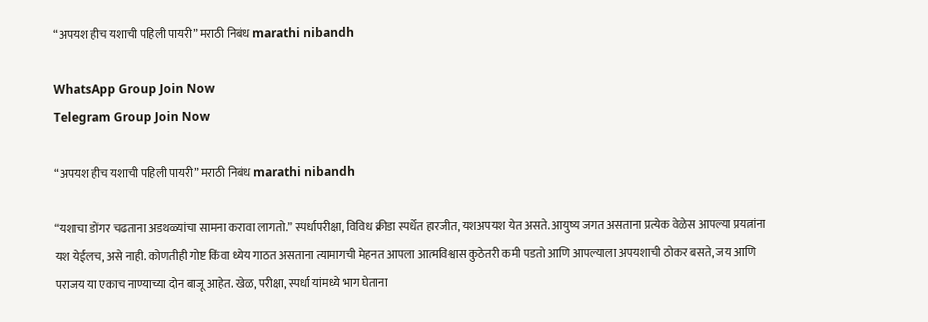“अपयश हीच यशाची पहिली पायरी” मराठी निबंध marathi nibandh

WhatsApp Group Join Now
Telegram Group Join Now

“अपयश हीच यशाची पहिली पायरी” मराठी निबंध marathi nibandh

“यशाचा डोंगर चढताना अडथळ्यांचा सामना करावा लागतो.” स्पर्धापरीक्षा, विविध क्रीडा स्पर्धेत हारजीत, यशअपयश येत असते. आयुष्य जगत असताना प्रत्येक वेळेस आपल्या प्रयत्नांना यश येईलच, असे नाही. कोणतीही गोष्ट किंवा ध्येय गाठत असताना त्यामागची मेहनत आपला आत्मविश्वास कुठेतरी कमी पडतो आणि आपल्याला अपयशाची ठोकर बसते, जय आणि पराजय या एकाच नाण्याच्या दोन बाजू आहेत. खेळ, परीक्षा, स्पर्धा यांमध्ये भाग घेताना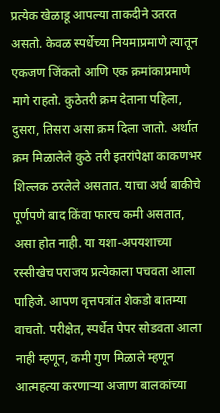प्रत्येक खेळाडू आपल्या ताकदीने उतरत असतो. केवळ स्पर्धेच्या नियमाप्रमाणे त्यातून एकजण जिंकतो आणि एक क्रमांकाप्रमाणे मागे राहतो. कुठेतरी क्रम देताना पहिला, दुसरा, तिसरा असा क्रम दिला जातो. अर्थात क्रम मिळालेले कुठे तरी इतरांपेक्षा काकणभर शिल्लक ठरलेले असतात. याचा अर्थ बाकीचे पूर्णपणे बाद किंवा फारच कमी असतात, असा होत नाही. या यशा-अपयशाच्या रस्सीखेच पराजय प्रत्येकाला पचवता आला पाहिजे. आपण वृत्तपत्रांत शेकडो बातम्या वाचतो. परीक्षेत, स्पर्धेत पेपर सोडवता आला नाही म्हणून, कमी गुण मिळाले म्हणून आत्महत्या करणाऱ्या अजाण बालकांच्या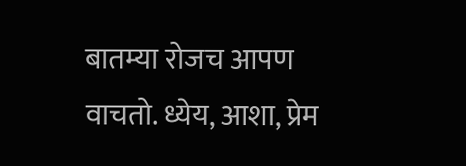बातम्या रोजच आपण वाचतो. ध्येय, आशा, प्रेम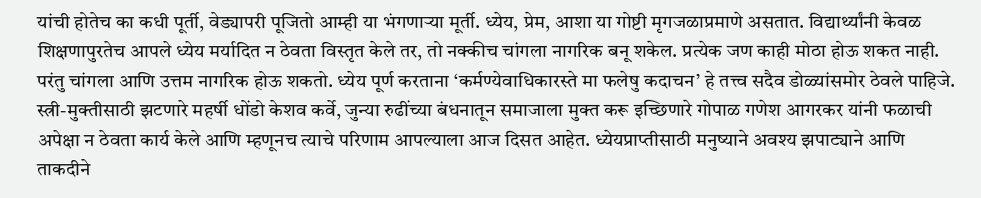यांची होतेच का कधी पूर्ती, वेड्यापरी पूजितो आम्ही या भंगणाऱ्या मूर्ती. ध्येय, प्रेम, आशा या गोष्टी मृगजळाप्रमाणे असतात. विद्यार्थ्यांनी केवळ शिक्षणापुरतेच आपले ध्येय मर्यादित न ठेवता विस्तृत केले तर, तो नक्कीच चांगला नागरिक बनू शकेल. प्रत्येक जण काही मोठा होऊ शकत नाही. परंतु चांगला आणि उत्तम नागरिक होऊ शकतो. ध्येय पूर्ण करताना ‘कर्मण्येवाधिकारस्ते मा फलेषु कदाचन’ हे तत्त्व सदैव डोळ्यांसमोर ठेवले पाहिजे. स्त्री-मुक्तीसाठी झटणारे महर्षी धोंडो केशव कर्वे, जुन्या रुढींच्या बंधनातून समाजाला मुक्त करू इच्छिणारे गोपाळ गणेश आगरकर यांनी फळाची अपेक्षा न ठेवता कार्य केले आणि म्हणूनच त्याचे परिणाम आपल्याला आज दिसत आहेत. ध्येयप्राप्तीसाठी मनुष्याने अवश्य झपाट्याने आणि ताकदीने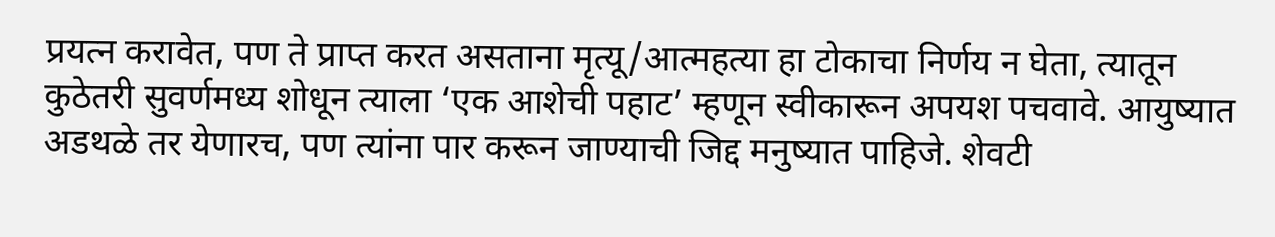प्रयत्न करावेत, पण ते प्राप्त करत असताना मृत्यू/आत्महत्या हा टोकाचा निर्णय न घेता, त्यातून कुठेतरी सुवर्णमध्य शोधून त्याला ‘एक आशेची पहाट’ म्हणून स्वीकारून अपयश पचवावे. आयुष्यात अडथळे तर येणारच, पण त्यांना पार करून जाण्याची जिद्द मनुष्यात पाहिजे. शेवटी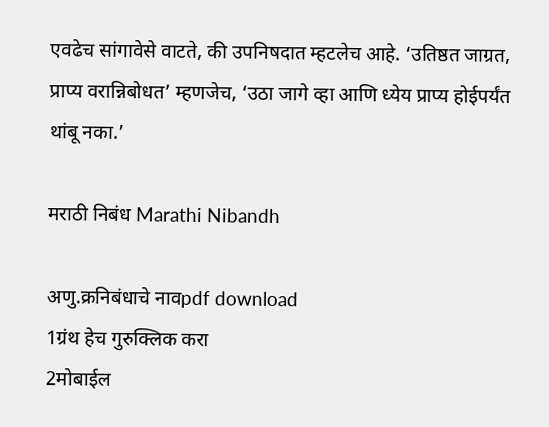एवढेच सांगावेसे वाटते, की उपनिषदात म्हटलेच आहे. ‘उतिष्ठत जाग्रत, प्राप्य वरान्निबोधत’ म्हणजेच, ‘उठा जागे व्हा आणि ध्येय प्राप्य होईपर्यंत थांबू नका.’

मराठी निबंध Marathi Nibandh

अणु.क्रनिबंधाचे नावpdf download
1ग्रंथ हेच गुरुक्लिक करा
2मोबाईल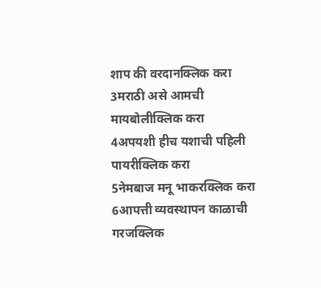शाप की वरदानक्लिक करा
3मराठी असे आमची मायबोलीक्लिक करा
4अपयशी हीच यशाची पहिली पायरीक्लिक करा
5नेमबाज मनू भाकरक्लिक करा
6आपत्ती व्यवस्थापन काळाची गरजक्लिक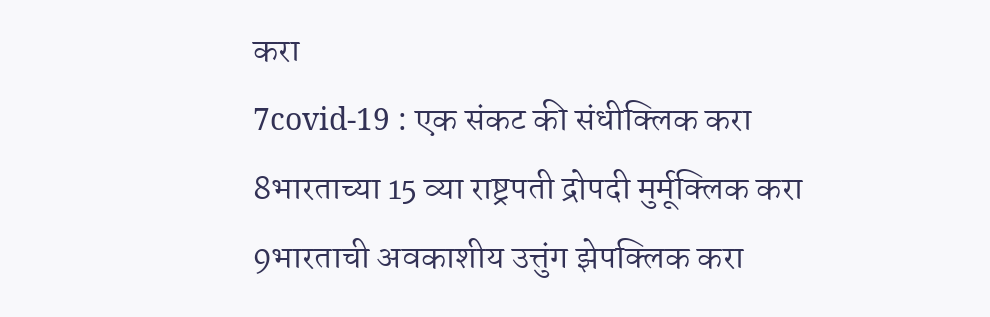करा
7covid-19 : एक संकट की संधीक्लिक करा
8भारताच्या 15 व्या राष्ट्रपती द्रोपदी मुर्मूक्लिक करा
9भारताची अवकाशीय उत्तुंग झेपक्लिक करा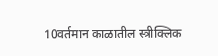10वर्तमान काळातील स्त्रीक्लिक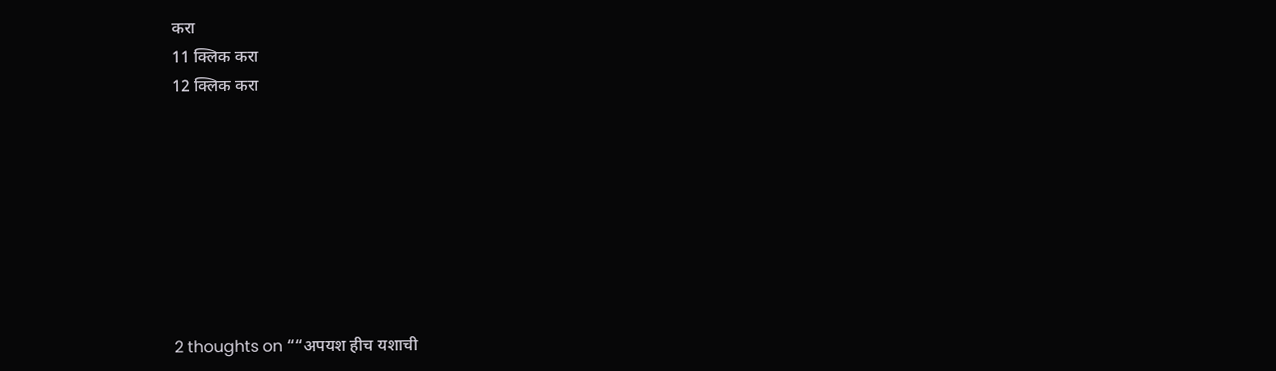करा
11 क्लिक करा
12 क्लिक करा








2 thoughts on ““अपयश हीच यशाची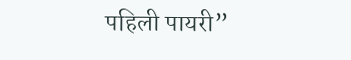पहिली पायरी”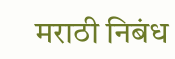मराठी निबंध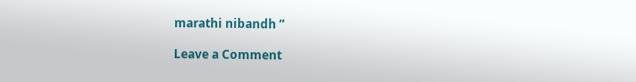marathi nibandh ”

Leave a Comment